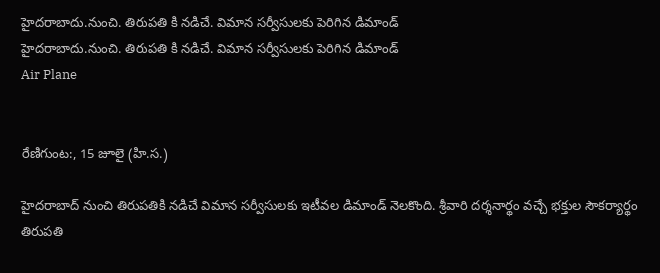హైదరాబాదు.నుంచి. తిరుపతి కి నడిచే. విమాన సర్వీసులకు పెరిగిన డిమాండ్
హైదరాబాదు.నుంచి. తిరుపతి కి నడిచే. విమాన సర్వీసులకు పెరిగిన డిమాండ్
Air Plane


రేణిగుంట:, 15 జూలై (హి.స.)

హైదరాబాద్ నుంచి తిరుపతికి నడిచే విమాన సర్వీసులకు ఇటీవల డిమాండ్ నెలకొంది. శ్రీవారి దర్శనార్థం వచ్చే భక్తుల సౌకర్యార్థం తిరుపతి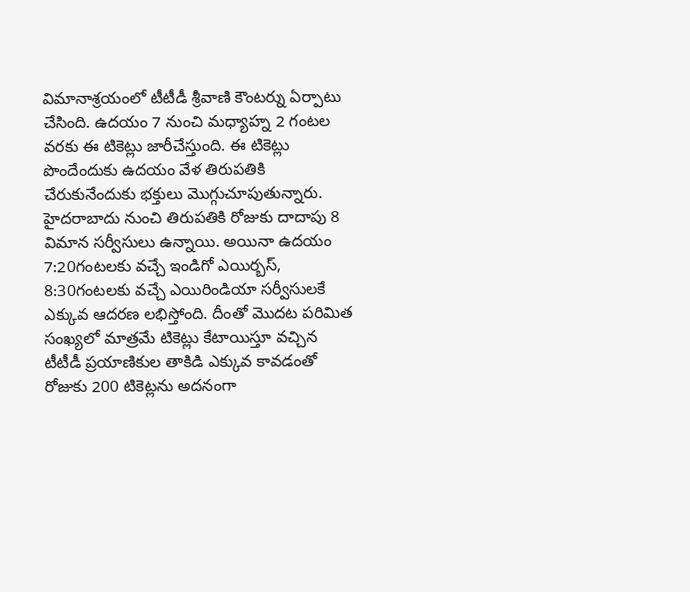విమానాశ్రయంలో టీటీడీ శ్రీవాణి కౌంటర్ను ఏర్పాటు చేసింది. ఉదయం 7 నుంచి మధ్యాహ్న 2 గంటల వరకు ఈ టికెట్లు జారీచేస్తుంది. ఈ టికెట్లు పొందేందుకు ఉదయం వేళ తిరుపతికి చేరుకునేందుకు భక్తులు మొగ్గుచూపుతున్నారు. హైదరాబాదు నుంచి తిరుపతికి రోజుకు దాదాపు 8 విమాన సర్వీసులు ఉన్నాయి. అయినా ఉదయం 7:20గంటలకు వచ్చే ఇండిగో ఎయిర్బస్, 8:30గంటలకు వచ్చే ఎయిరిండియా సర్వీసులకే ఎక్కువ ఆదరణ లభిస్తోంది. దీంతో మొదట పరిమిత సంఖ్యలో మాత్రమే టికెట్లు కేటాయిస్తూ వచ్చిన టీటీడీ ప్రయాణికుల తాకిడి ఎక్కువ కావడంతో రోజుకు 200 టికెట్లను అదనంగా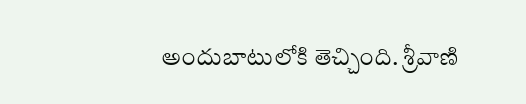అందుబాటులోకి తెచ్చింది. శ్రీవాణి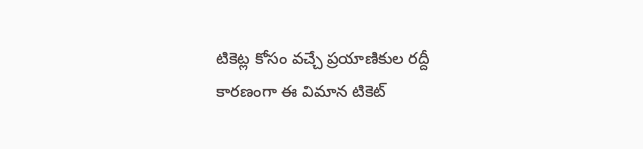టికెట్ల కోసం వచ్చే ప్రయాణికుల రద్దీ కారణంగా ఈ విమాన టికెట్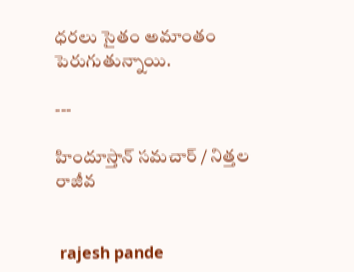ధరలు సైతం అమాంతం పెరుగుతున్నాయి.

---

హిందూస్తాన్ సమచార్ / నిత్తల రాజీవ


 rajesh pande